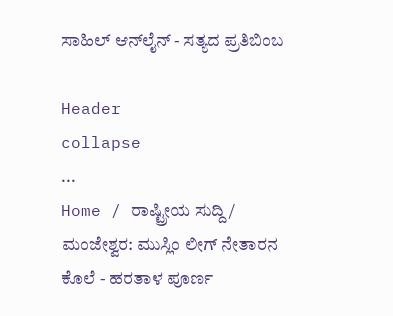ಸಾಹಿಲ್ ಆನ್‌ಲೈನ್ - ಸತ್ಯದ ಪ್ರತಿಬಿಂಬ

Header
collapse
...
Home / ರಾಷ್ಟ್ರೀಯ ಸುದ್ದಿ / ಮಂಜೇಶ್ವರ: ಮುಸ್ಲಿಂ ಲೀಗ್ ನೇತಾರನ ಕೊಲೆ - ಹರತಾಳ ಪೂರ್ಣ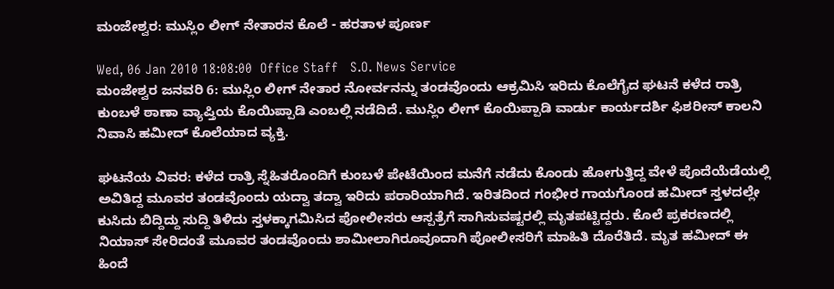ಮಂಜೇಶ್ವರ: ಮುಸ್ಲಿಂ ಲೀಗ್ ನೇತಾರನ ಕೊಲೆ - ಹರತಾಳ ಪೂರ್ಣ

Wed, 06 Jan 2010 18:08:00  Office Staff   S.O. News Service
ಮಂಜೇಶ್ವರ ಜನವರಿ 6: ಮುಸ್ಲಿಂ ಲೀಗ್ ನೇತಾರ ನೋರ್ವನನ್ನು ತಂಡವೊಂದು ಆಕ್ರಮಿಸಿ ಇರಿದು ಕೊಲೆಗೈದ ಘಟನೆ ಕಳೆದ ರಾತ್ರಿ ಕುಂಬಳೆ ಠಾಣಾ ವ್ಯಾಪ್ತಿಯ ಕೊಯಿಪ್ಪಾಡಿ ಎಂಬಲ್ಲಿ ನಡೆದಿದೆ. ಮುಸ್ಲಿಂ ಲೀಗ್ ಕೊಯಿಪ್ಪಾಡಿ ವಾರ್ಡು ಕಾರ್ಯದರ್ಶಿ ಫಿಶರೀಸ್ ಕಾಲನಿ ನಿವಾಸಿ ಹಮೀದ್ ಕೊಲೆಯಾದ ವ್ಯಕ್ತಿ.

ಘಟನೆಯ ವಿವರ: ಕಳೆದ ರಾತ್ರಿ ಸ್ನೆಹಿತರೊಂದಿಗೆ ಕುಂಬಳೆ ಪೇಟೆಯಿಂದ ಮನೆಗೆ ನಡೆದು ಕೊಂಡು ಹೋಗುತ್ತಿದ್ದ ವೇಳೆ ಪೊದೆಯೆಡೆಯಲ್ಲಿ ಅವಿತಿದ್ದ ಮೂವರ ತಂಡವೊಂದು ಯದ್ವಾ ತದ್ವಾ ಇರಿದು ಪರಾರಿಯಾಗಿದೆ. ಇರಿತದಿಂದ ಗಂಭೀರ ಗಾಯಗೊಂಡ ಹಮೀದ್ ಸ್ತಳದಲ್ಲೇ ಕುಸಿದು ಬಿದ್ದಿದ್ದು ಸುದ್ದಿ ತಿಳಿದು ಸ್ತಳಕ್ಕಾಗಮಿಸಿದ ಪೋಲೀಸರು ಆಸ್ಪತ್ರೆಗೆ ಸಾಗಿಸುವಷ್ಟರಲ್ಲಿ ಮೃತಪಟ್ಟಿದ್ದರು. ಕೊಲೆ ಪ್ರಕರಣದಲ್ಲಿ  ನಿಯಾಸ್ ಸೇರಿದಂತೆ ಮೂವರ ತಂಡವೊಂದು ಶಾಮೀಲಾಗಿರೂವೂದಾಗಿ ಪೋಲೀಸರಿಗೆ ಮಾಹಿತಿ ದೊರೆತಿದೆ. ಮೃತ ಹಮೀದ್ ಈ ಹಿಂದೆ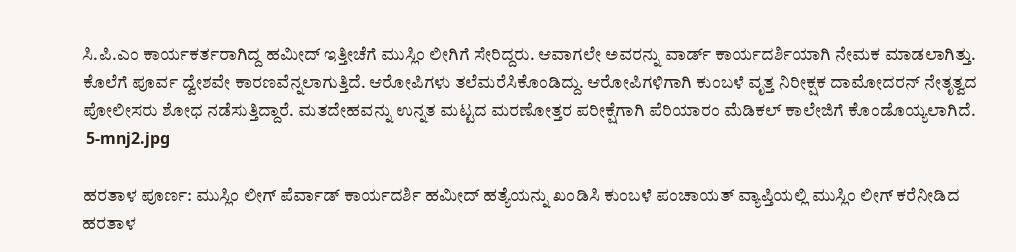ಸಿ.ಪಿ.ಎಂ ಕಾರ್ಯಕರ್ತರಾಗಿದ್ದ ಹಮೀದ್ ಇತ್ತೀಚೆಗೆ ಮುಸ್ಲಿಂ ಲೀಗಿಗೆ ಸೇರಿದ್ದರು. ಆವಾಗಲೇ ಅವರನ್ನು ವಾರ್ಡ್ ಕಾರ್ಯದರ್ಶಿಯಾಗಿ ನೇಮಕ ಮಾಡಲಾಗಿತ್ತು. ಕೊಲೆಗೆ ಪೂರ್ವ ದ್ವೇಶವೇ ಕಾರಣವೆನ್ನಲಾಗುತ್ತಿದೆ. ಆರೋಪಿಗಳು ತಲೆಮರೆಸಿಕೊಂಡಿದ್ದು. ಆರೋಪಿಗಳಿಗಾಗಿ ಕುಂಬಳೆ ವೃತ್ತ ನಿರೀಕ್ಷಕ ದಾಮೋದರನ್ ನೇತೃತ್ವದ ಪೋಲೀಸರು ಶೋಧ ನಡೆಸುತ್ತಿದ್ದಾರೆ. ಮತದೇಹವನ್ನು ಉನ್ನತ ಮಟ್ಟದ ಮರಣೋತ್ತರ ಪರೀಕ್ಷೆಗಾಗಿ ಪೆರಿಯಾರಂ ಮೆಡಿಕಲ್ ಕಾಲೇಜಿಗೆ ಕೊಂಡೊಯ್ಯಲಾಗಿದೆ.
 5-mnj2.jpg

ಹರತಾಳ ಪೂರ್ಣ: ಮುಸ್ಲಿಂ ಲೀಗ್ ಪೆರ್ವಾಡ್ ಕಾರ್ಯದರ್ಶಿ ಹಮೀದ್ ಹತ್ಯೆಯನ್ನು ಖಂಡಿಸಿ ಕುಂಬಳೆ ಪಂಚಾಯತ್ ವ್ಯಾಪ್ತಿಯಲ್ಲಿ ಮುಸ್ಲಿಂ ಲೀಗ್ ಕರೆನೀಡಿದ ಹರತಾಳ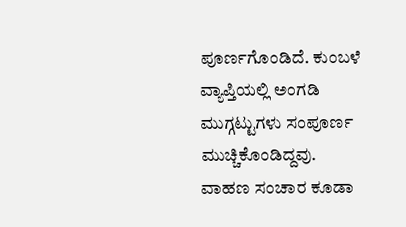ಪೂರ್ಣಗೊಂಡಿದೆ. ಕುಂಬಳೆ ವ್ಯಾಪ್ತಿಯಲ್ಲಿ ಅಂಗಡಿ ಮುಗ್ಗಟ್ಟುಗಳು ಸಂಪೂರ್ಣ ಮುಚ್ಚಿಕೊಂಡಿದ್ದವು. ವಾಹಣ ಸಂಚಾರ ಕೂಡಾ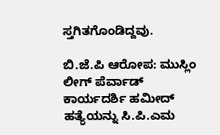ಸ್ತಗಿತಗೊಂಡಿದ್ದವು.

ಬಿ.ಜೆ.ಪಿ ಆರೋಪ: ಮುಸ್ಲಿಂ ಲೀಗ್ ಪೆರ್ವಾಡ್ ಕಾರ್ಯದರ್ಶಿ ಹಮೀದ್ ಹತ್ಯೆಯನ್ನು ಸಿ.ಪಿ.ಎಮ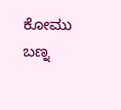ಕೋಮು ಬಣ್ನ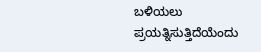ಬಳಿಯಲು ಪ್ರಯತ್ನಿಸುತ್ತಿದೆಯೆಂದು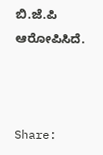ಬಿ.ಜೆ.ಪಿ ಆರೋಪಿಸಿದೆ.



Share: